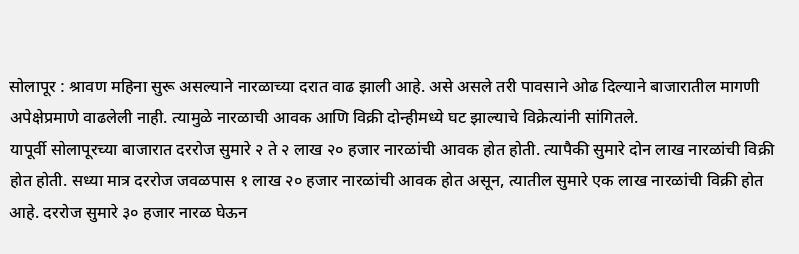सोलापूर : श्रावण महिना सुरू असल्याने नारळाच्या दरात वाढ झाली आहे. असे असले तरी पावसाने ओढ दिल्याने बाजारातील मागणी अपेक्षेप्रमाणे वाढलेली नाही. त्यामुळे नारळाची आवक आणि विक्री दोन्हीमध्ये घट झाल्याचे विक्रेत्यांनी सांगितले.
यापूर्वी सोलापूरच्या बाजारात दररोज सुमारे २ ते २ लाख २० हजार नारळांची आवक होत होती. त्यापैकी सुमारे दोन लाख नारळांची विक्री होत होती. सध्या मात्र दररोज जवळपास १ लाख २० हजार नारळांची आवक होत असून, त्यातील सुमारे एक लाख नारळांची विक्री होत आहे. दररोज सुमारे ३० हजार नारळ घेऊन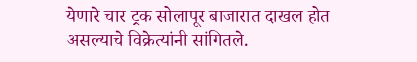येणारे चार ट्रक सोलापूर बाजारात दाखल होत असल्याचे विक्रेत्यांनी सांगितले.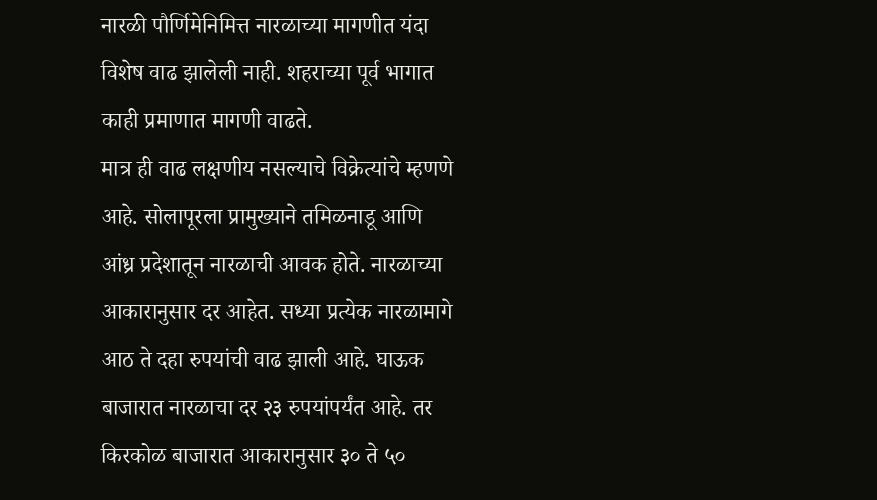नारळी पौर्णिमेनिमित्त नारळाच्या मागणीत यंदा विशेष वाढ झालेली नाही. शहराच्या पूर्व भागात काही प्रमाणात मागणी वाढते.
मात्र ही वाढ लक्षणीय नसल्याचे विक्रेत्यांचे म्हणणे आहे. सोलापूरला प्रामुख्याने तमिळनाडू आणि आंध्र प्रदेशातून नारळाची आवक होते. नारळाच्या आकारानुसार दर आहेत. सध्या प्रत्येक नारळामागे आठ ते दहा रुपयांची वाढ झाली आहे. घाऊक बाजारात नारळाचा दर २३ रुपयांपर्यंत आहे. तर किरकोळ बाजारात आकारानुसार ३० ते ५०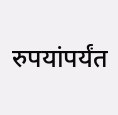रुपयांपर्यंत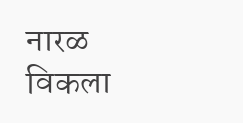नारळ विकला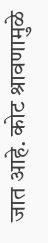जात आहे. कोट श्रावणामुळे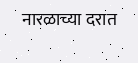नारळाच्या दरात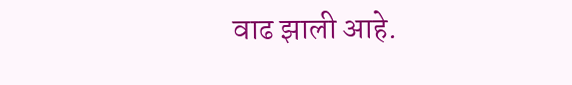वाढ झाली आहे.